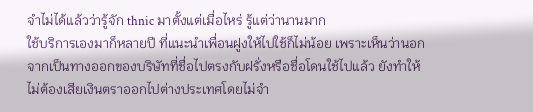จำไม่ได้แล้วว่ารู้จัก thnic มาตั้งแต่เมื่อไหร่ รู้แต่ว่านานมาก
ใช้บริการเองมาก็หลายปี ที่แนะนำเพื่อนฝูงให้ไปใช้ก็ไม่น้อย เพราะเห็นว่านอกจากเป็นทางออกของบริษัทที่ชื่อไปตรงกับฝรั่งหรือชื่อโดนใช้ไปแล้ว ยังทำให้ไม่ต้องเสียเงินตราออกไปต่างประเทศโดยไม่จำ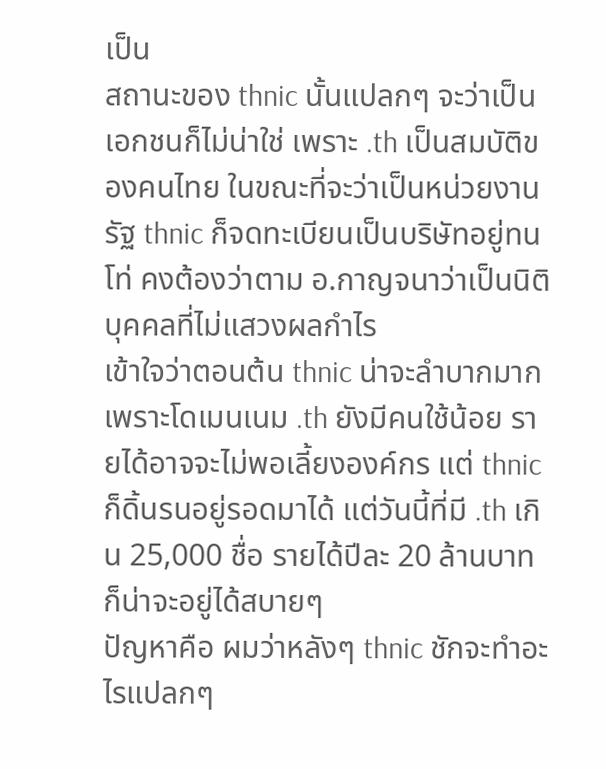เป็น
สถานะของ thnic นั้นแปลกๆ จะว่าเป็นเอกชนก็ไม่น่าใช่ เพราะ .th เป็นสมบัติของคนไทย ในขณะที่จะว่าเป็นหน่วยงานรัฐ thnic ก็จดทะเบียนเป็นบริษัทอยู่ทนโท่ คงต้องว่าตาม อ.กาญจนาว่าเป็นนิติบุคคลที่ไม่แสวงผลกำไร
เข้าใจว่าตอนต้น thnic น่าจะลำบากมาก เพราะโดเมนเนม .th ยังมีคนใช้น้อย รายได้อาจจะไม่พอเลี้ยงองค์กร แต่ thnic ก็ดิ้นรนอยู่รอดมาได้ แต่วันนี้ที่มี .th เกิน 25,000 ชื่อ รายได้ปีละ 20 ล้านบาท ก็น่าจะอยู่ได้สบายๆ
ปัญหาคือ ผมว่าหลังๆ thnic ชักจะทำอะไรแปลกๆ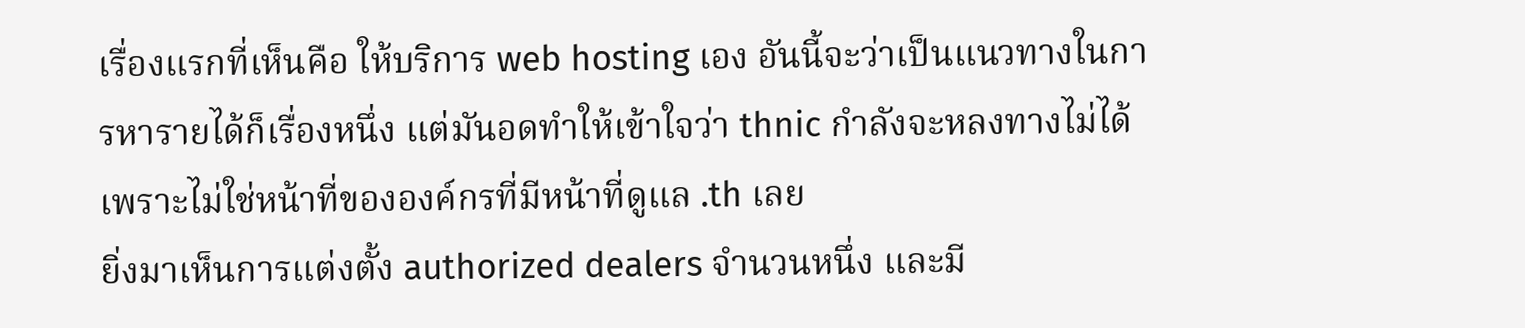เรื่องแรกที่เห็นคือ ให้บริการ web hosting เอง อันนี้จะว่าเป็นแนวทางในการหารายได้ก็เรื่องหนึ่ง แต่มันอดทำให้เข้าใจว่า thnic กำลังจะหลงทางไม่ได้ เพราะไม่ใช่หน้าที่ขององค์กรที่มีหน้าที่ดูแล .th เลย
ยิ่งมาเห็นการแต่งตั้ง authorized dealers จำนวนหนึ่ง และมี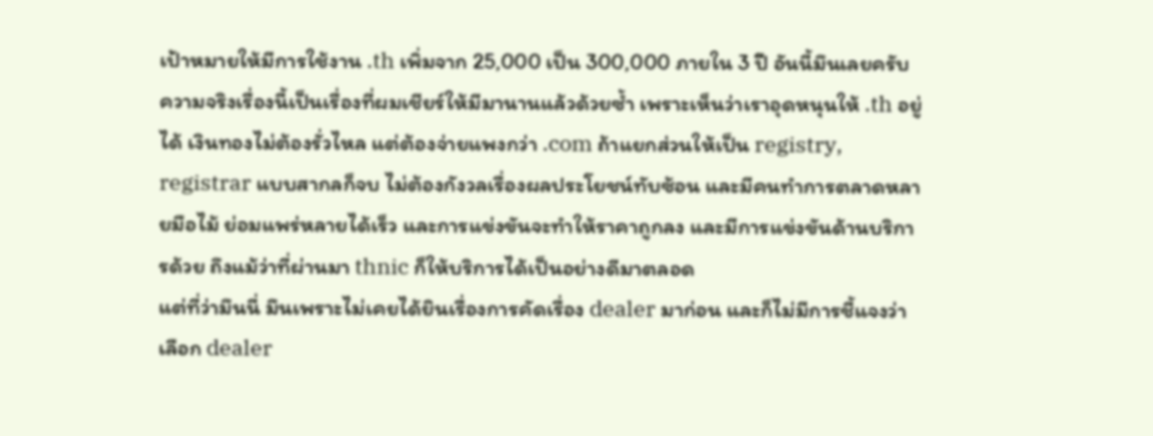เป้าหมายให้มีการใช้งาน .th เพิ่มจาก 25,000 เป็น 300,000 ภายใน 3 ปี อันนี้มึนเลยครับ
ความจริงเรื่องนี้เป็นเรื่องที่ผมเชียร์ให้มีมานานแล้วด้วยซ้ำ เพราะเห็นว่าเราอุดหนุนให้ .th อยู่ได้ เงินทองไม่ต้องรั่วไหล แต่ต้องจ่ายแพงกว่า .com ถ้าแยกส่วนให้เป็น registry, registrar แบบสากลก็จบ ไม่ต้องกังวลเรื่องผลประโยชน์ทับซ้อน และมีคนทำการตลาดหลายมือไม้ ย่อมแพร่หลายได้เร็ว และการแข่งขันจะทำให้ราคาถูกลง และมีการแข่งขันด้านบริการด้วย ถึงแม้ว่าที่ผ่านมา thnic ก็ให้บริการได้เป็นอย่างดีมาตลอด
แต่ที่ว่ามึนนี่ มึนเพราะไม่เคยได้ยินเรื่องการคัดเรื่อง dealer มาก่อน และก็ไม่มีการชี้แจงว่าเลือก dealer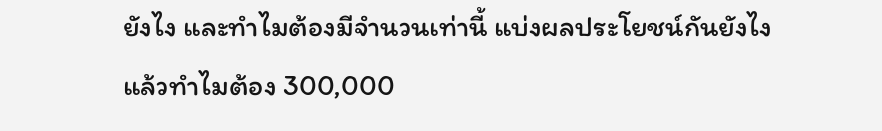ยังไง และทำไมต้องมีจำนวนเท่านี้ แบ่งผลประโยชน์กันยังไง
แล้วทำไมต้อง 300,000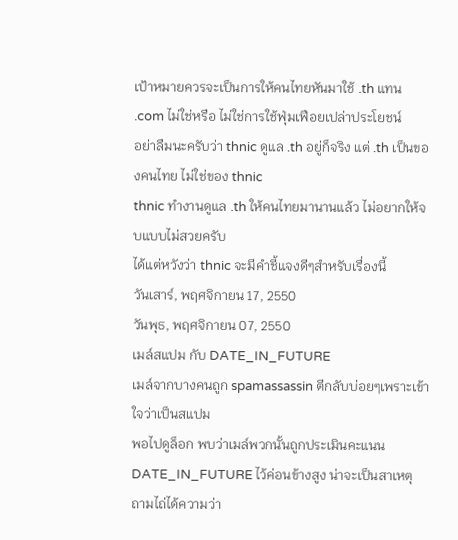เป้าหมายควรจะเป็นการให้คนไทยหันมาใช้ .th แทน .com ไม่ใช่หรือ ไม่ใช่การใช้ฟุ่มเฟือยเปล่าประโยชน์
อย่าลืมนะครับว่า thnic ดูแล .th อยู่ก็จริง แต่ .th เป็นของคนไทย ไม่ใช่ของ thnic
thnic ทำงานดูแล .th ให้คนไทยมานานแล้ว ไม่อยากให้จบแบบไม่สวยครับ
ได้แต่หวังว่า thnic จะมีคำชี้แจงดีๆสำหรับเรื่องนี้
วันเสาร์, พฤศจิกายน 17, 2550
วันพุธ, พฤศจิกายน 07, 2550
เมล์สแปม กับ DATE_IN_FUTURE
เมล์จากบางคนถูก spamassassin ตีกลับบ่อยๆเพราะเข้าใจว่าเป็นสแปม
พอไปดูล็อก พบว่าเมล์พวกนั้นถูกประเมินคะแนน DATE_IN_FUTURE ไว้ค่อนข้างสูง น่าจะเป็นสาเหตุ
ถามไถ่ได้ความว่า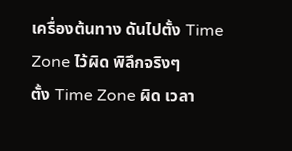เครื่องต้นทาง ดันไปตั้ง Time Zone ไว้ผิด พิลึกจริงๆ
ตั้ง Time Zone ผิด เวลา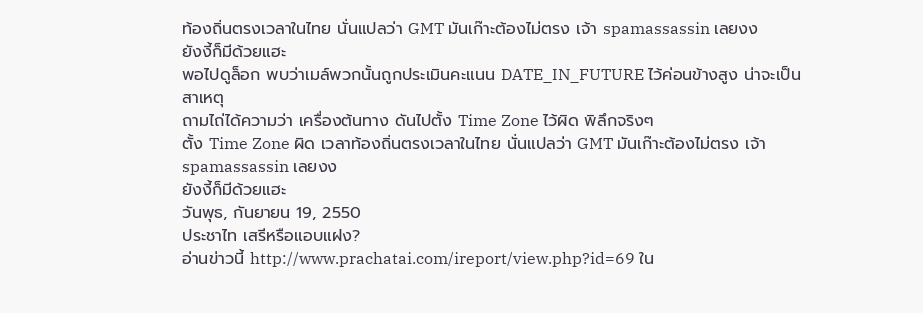ท้องถิ่นตรงเวลาในไทย นั่นแปลว่า GMT มันเก๊าะต้องไม่ตรง เจ้า spamassassin เลยงง
ยังงี้ก็มีด้วยแฮะ
พอไปดูล็อก พบว่าเมล์พวกนั้นถูกประเมินคะแนน DATE_IN_FUTURE ไว้ค่อนข้างสูง น่าจะเป็นสาเหตุ
ถามไถ่ได้ความว่า เครื่องต้นทาง ดันไปตั้ง Time Zone ไว้ผิด พิลึกจริงๆ
ตั้ง Time Zone ผิด เวลาท้องถิ่นตรงเวลาในไทย นั่นแปลว่า GMT มันเก๊าะต้องไม่ตรง เจ้า spamassassin เลยงง
ยังงี้ก็มีด้วยแฮะ
วันพุธ, กันยายน 19, 2550
ประชาไท เสรีหรือแอบแฝง?
อ่านข่าวนี้ http://www.prachatai.com/ireport/view.php?id=69 ใน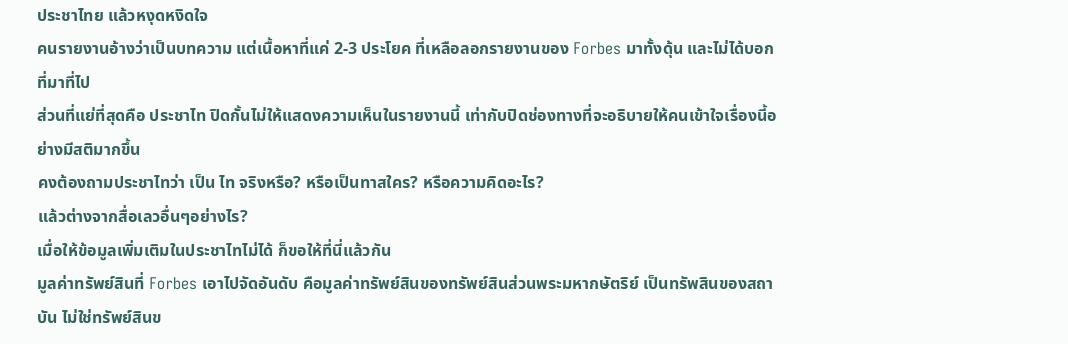ประชาไทย แล้วหงุดหงิดใจ
คนรายงานอ้างว่าเป็นบทความ แต่เนื้อหาที่แค่ 2-3 ประโยค ที่เหลือลอกรายงานของ Forbes มาทั้งดุ้น และไม่ได้บอกที่มาที่ไป
ส่วนที่แย่ที่สุดคือ ประชาไท ปิดกั้นไม่ให้แสดงความเห็นในรายงานนี้ เท่ากับปิดช่องทางที่จะอธิบายให้คนเข้าใจเรื่องนี้อย่างมีสติมากขึ้น
คงต้องถามประชาไทว่า เป็น ไท จริงหรือ? หรือเป็นทาสใคร? หรือความคิดอะไร?
แล้วต่างจากสื่อเลวอื่นๆอย่างไร?
เมื่อให้ข้อมูลเพิ่มเติมในประชาไทไม่ได้ ก็ขอให้ที่นี่แล้วกัน
มูลค่าทรัพย์สินที่ Forbes เอาไปจัดอันดับ คือมูลค่าทรัพย์สินของทรัพย์สินส่วนพระมหากษัตริย์ เป็นทรัพสินของสถาบัน ไม่ใช่ทรัพย์สินข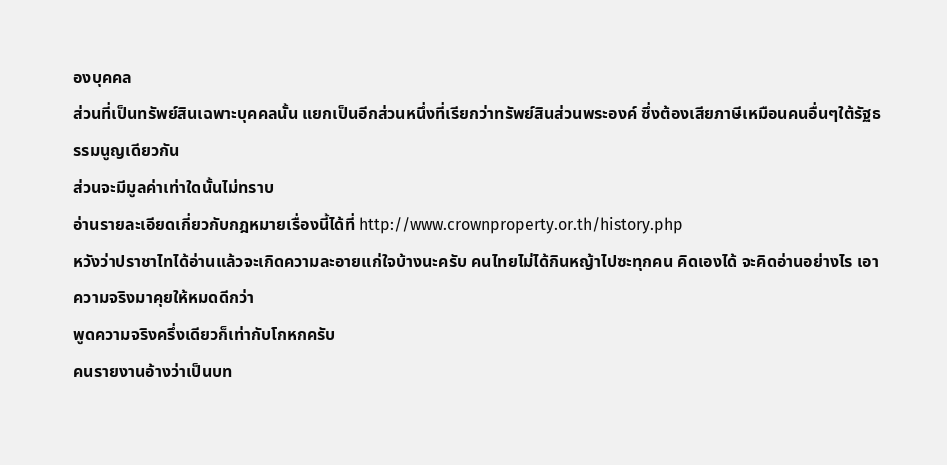องบุคคล
ส่วนที่เป็นทรัพย์สินเฉพาะบุคคลนั้น แยกเป็นอีกส่วนหนึ่งที่เรียกว่าทรัพย์สินส่วนพระองค์ ซึ่งต้องเสียภาษีเหมือนคนอื่นๆใต้รัฐธรรมนูญเดียวกัน
ส่วนจะมีมูลค่าเท่าใดนั้นไม่ทราบ
อ่านรายละเอียดเกี่ยวกับกฎหมายเรื่องนี้ได้ที่ http://www.crownproperty.or.th/history.php
หวังว่าปราชาไทได้อ่านแล้วจะเกิดความละอายแก่ใจบ้างนะครับ คนไทยไม่ได้กินหญ้าไปซะทุกคน คิดเองได้ จะคิดอ่านอย่างไร เอาความจริงมาคุยให้หมดดีกว่า
พูดความจริงครึ่งเดียวก็เท่ากับโกหกครับ
คนรายงานอ้างว่าเป็นบท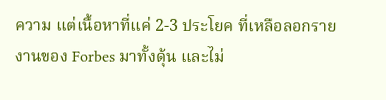ความ แต่เนื้อหาที่แค่ 2-3 ประโยค ที่เหลือลอกรายงานของ Forbes มาทั้งดุ้น และไม่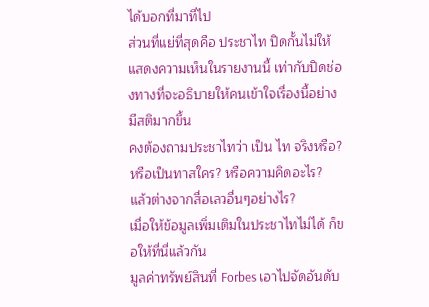ได้บอกที่มาที่ไป
ส่วนที่แย่ที่สุดคือ ประชาไท ปิดกั้นไม่ให้แสดงความเห็นในรายงานนี้ เท่ากับปิดช่องทางที่จะอธิบายให้คนเข้าใจเรื่องนี้อย่างมีสติมากขึ้น
คงต้องถามประชาไทว่า เป็น ไท จริงหรือ? หรือเป็นทาสใคร? หรือความคิดอะไร?
แล้วต่างจากสื่อเลวอื่นๆอย่างไร?
เมื่อให้ข้อมูลเพิ่มเติมในประชาไทไม่ได้ ก็ขอให้ที่นี่แล้วกัน
มูลค่าทรัพย์สินที่ Forbes เอาไปจัดอันดับ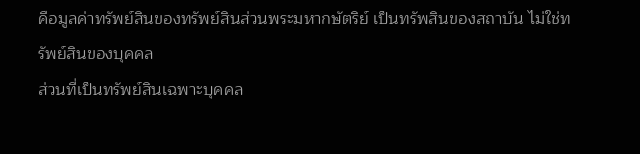คือมูลค่าทรัพย์สินของทรัพย์สินส่วนพระมหากษัตริย์ เป็นทรัพสินของสถาบัน ไม่ใช่ทรัพย์สินของบุคคล
ส่วนที่เป็นทรัพย์สินเฉพาะบุคคล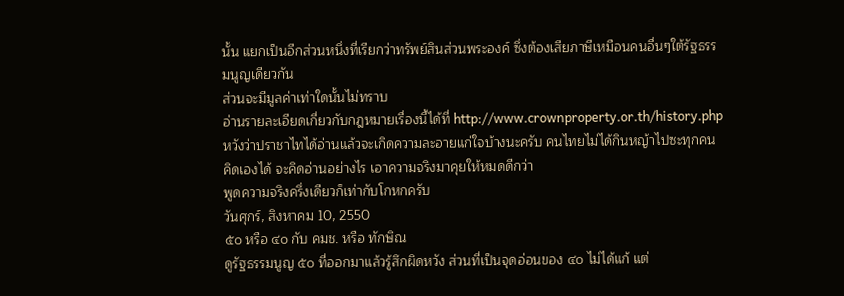นั้น แยกเป็นอีกส่วนหนึ่งที่เรียกว่าทรัพย์สินส่วนพระองค์ ซึ่งต้องเสียภาษีเหมือนคนอื่นๆใต้รัฐธรรมนูญเดียวกัน
ส่วนจะมีมูลค่าเท่าใดนั้นไม่ทราบ
อ่านรายละเอียดเกี่ยวกับกฎหมายเรื่องนี้ได้ที่ http://www.crownproperty.or.th/history.php
หวังว่าปราชาไทได้อ่านแล้วจะเกิดความละอายแก่ใจบ้างนะครับ คนไทยไม่ได้กินหญ้าไปซะทุกคน คิดเองได้ จะคิดอ่านอย่างไร เอาความจริงมาคุยให้หมดดีกว่า
พูดความจริงครึ่งเดียวก็เท่ากับโกหกครับ
วันศุกร์, สิงหาคม 10, 2550
๕๐ หรือ ๔๐ กับ คมช. หรือ ทักษิณ
ดูรัฐธรรมนูญ ๕๐ ที่ออกมาแล้วรู้สึกผิดหวัง ส่วนที่เป็นจุดอ่อนของ ๔๐ ไม่ได้แก้ แต่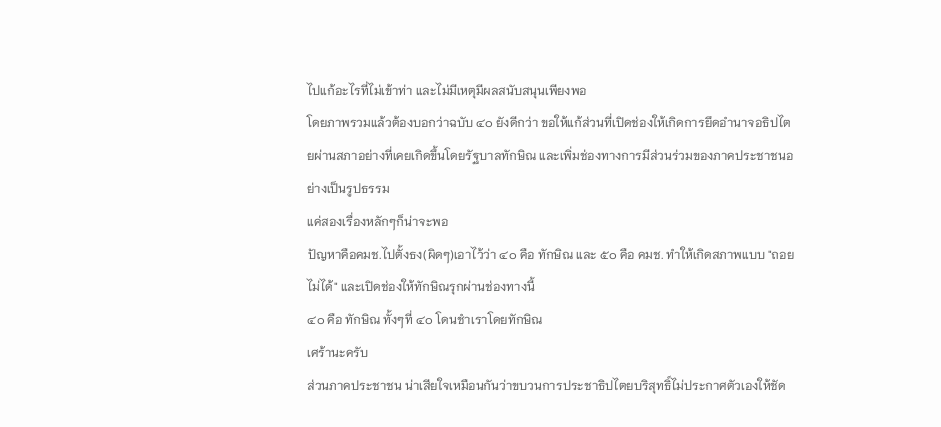ไปแก้อะไรที่ไม่เข้าท่า และไม่มีเหตุมีผลสนับสนุนเพียงพอ
โดยภาพรวมแล้วต้องบอกว่าฉบับ ๔๐ ยังดีกว่า ขอให้แก้ส่วนที่เปิดช่องให้เกิดการยึดอำนาจอธิปไตยผ่านสภาอย่างที่เคยเกิดขึ้นโดยรัฐบาลทักษิณ และเพิ่มช่องทางการมีส่วนร่วมของภาคประชาชนอย่างเป็นรูปธรรม
แค่สองเรื่องหลักๆก็น่าจะพอ
ปัญหาคือคมช.ไปตั้งธง(ผิดๆ)เอาไว้ว่า ๔๐ คือ ทักษิณ และ ๕๐ คือ คมช. ทำให้เกิดสภาพแบบ "ถอยไม่ได้" และเปิดช่องให้ทักษิณรุกผ่านช่องทางนี้
๔๐ คือ ทักษิณ ทั้งๆที่ ๔๐ โดนชำเราโดยทักษิณ
เศร้านะครับ
ส่วนภาคประชาชน น่าเสียใจเหมือนกันว่าขบวนการประชาธิปไตยบริสุทธิ์ไม่ประกาศตัวเองให้ชัด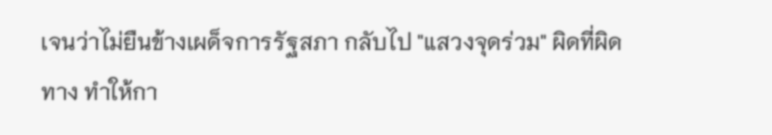เจนว่าไม่ยืนข้างเผด็จการรัฐสภา กลับไป "แสวงจุดร่วม" ผิดที่ผิดทาง ทำให้กา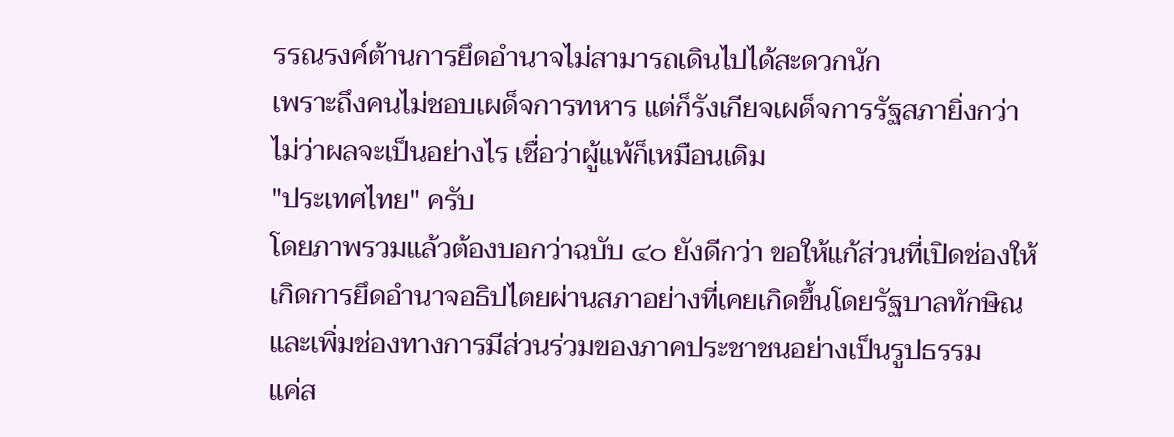รรณรงค์ต้านการยึดอำนาจไม่สามารถเดินไปได้สะดวกนัก
เพราะถึงคนไม่ชอบเผด็จการทหาร แต่ก็รังเกียจเผด็จการรัฐสภายิ่งกว่า
ไม่ว่าผลจะเป็นอย่างไร เชื่อว่าผู้แพ้ก็เหมือนเดิม
"ประเทศไทย" ครับ
โดยภาพรวมแล้วต้องบอกว่าฉบับ ๔๐ ยังดีกว่า ขอให้แก้ส่วนที่เปิดช่องให้เกิดการยึดอำนาจอธิปไตยผ่านสภาอย่างที่เคยเกิดขึ้นโดยรัฐบาลทักษิณ และเพิ่มช่องทางการมีส่วนร่วมของภาคประชาชนอย่างเป็นรูปธรรม
แค่ส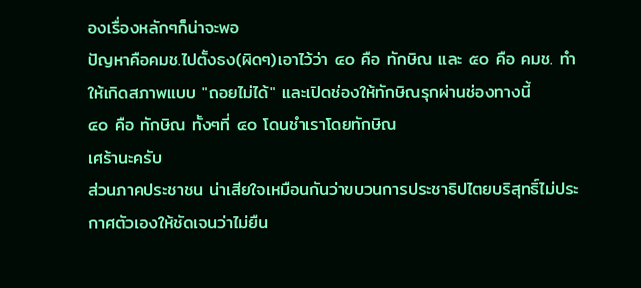องเรื่องหลักๆก็น่าจะพอ
ปัญหาคือคมช.ไปตั้งธง(ผิดๆ)เอาไว้ว่า ๔๐ คือ ทักษิณ และ ๕๐ คือ คมช. ทำให้เกิดสภาพแบบ "ถอยไม่ได้" และเปิดช่องให้ทักษิณรุกผ่านช่องทางนี้
๔๐ คือ ทักษิณ ทั้งๆที่ ๔๐ โดนชำเราโดยทักษิณ
เศร้านะครับ
ส่วนภาคประชาชน น่าเสียใจเหมือนกันว่าขบวนการประชาธิปไตยบริสุทธิ์ไม่ประกาศตัวเองให้ชัดเจนว่าไม่ยืน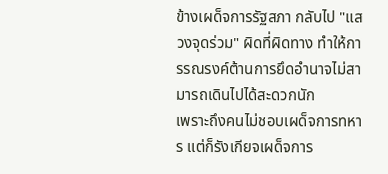ข้างเผด็จการรัฐสภา กลับไป "แสวงจุดร่วม" ผิดที่ผิดทาง ทำให้การรณรงค์ต้านการยึดอำนาจไม่สามารถเดินไปได้สะดวกนัก
เพราะถึงคนไม่ชอบเผด็จการทหาร แต่ก็รังเกียจเผด็จการ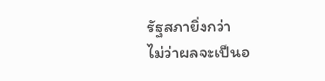รัฐสภายิ่งกว่า
ไม่ว่าผลจะเป็นอ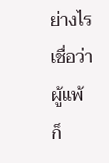ย่างไร เชื่อว่าผู้แพ้ก็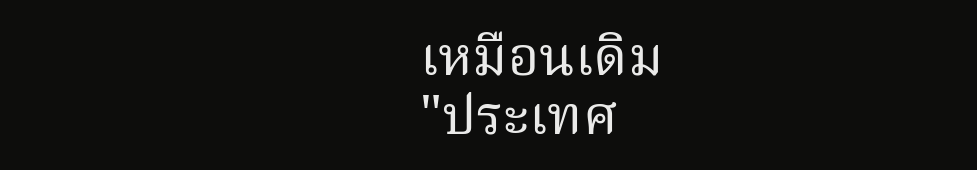เหมือนเดิม
"ประเทศ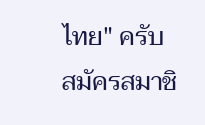ไทย" ครับ
สมัครสมาชิ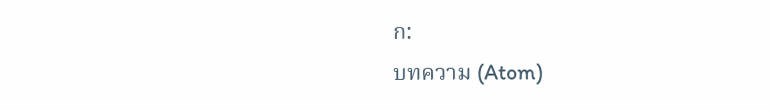ก:
บทความ (Atom)